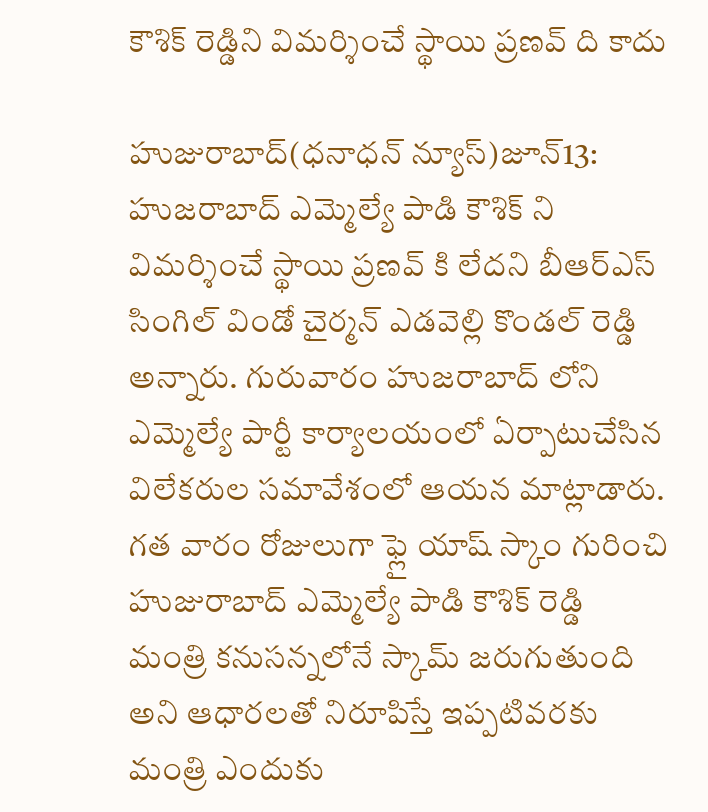కౌశిక్ రెడ్డిని విమర్శించే స్థాయి ప్రణవ్ ది కాదు

హుజురాబాద్(ధనాధన్ న్యూస్)జూన్13: హుజరాబాద్ ఎమ్మెల్యే పాడి కౌశిక్ ని విమర్శించే స్థాయి ప్రణవ్ కి లేదని బీఆర్ఎస్ సింగిల్ విండో చైర్మన్ ఎడవెల్లి కొండల్ రెడ్డి అన్నారు. గురువారం హుజరాబాద్ లోని ఎమ్మెల్యే పార్టీ కార్యాలయంలో ఏర్పాటుచేసిన విలేకరుల సమావేశంలో ఆయన మాట్లాడారు. గత వారం రోజులుగా ఫ్లై యాష్ స్కాం గురించి హుజురాబాద్ ఎమ్మెల్యే పాడి కౌశిక్ రెడ్డి మంత్రి కనుసన్నలోనే స్కామ్ జరుగుతుంది అని ఆధారలతో నిరూపిస్తే ఇప్పటివరకు మంత్రి ఎందుకు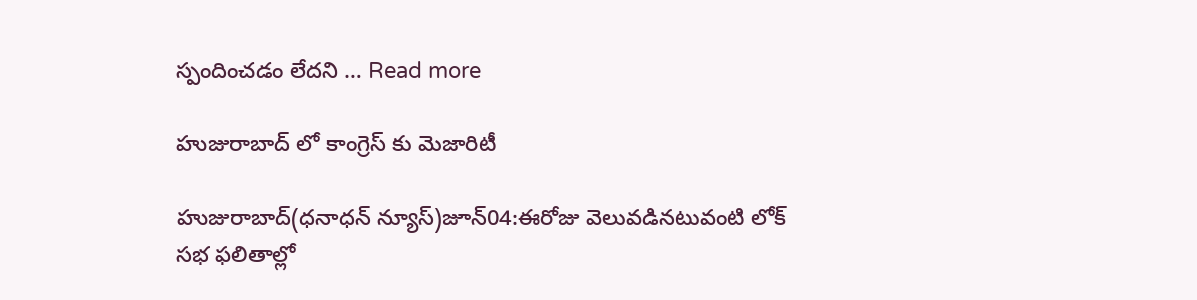స్పందించడం లేదని … Read more

హుజురాబాద్ లో కాంగ్రెస్ కు మెజారిటీ

హుజురాబాద్(ధనాధన్ న్యూస్)జూన్04:ఈరోజు వెలువడినటువంటి లోక్ సభ ఫలితాల్లో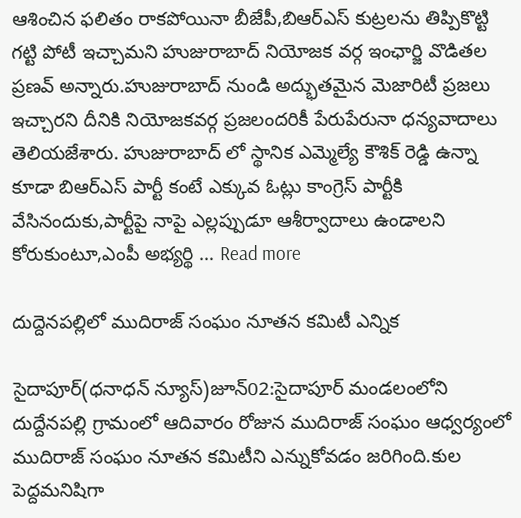ఆశించిన ఫలితం రాకపోయినా బీజేపీ,బిఆర్ఎస్ కుట్రలను తిప్పికొట్టి గట్టి పోటీ ఇచ్చామని హుజురాబాద్ నియోజక వర్గ ఇంఛార్జి వొడితల ప్రణవ్ అన్నారు.హుజురాబాద్ నుండి అద్భుతమైన మెజారిటీ ప్రజలు ఇచ్చారని దీనికి నియోజకవర్గ ప్రజలందరికీ పేరుపేరునా ధన్యవాదాలు తెలియజేశారు. హుజురాబాద్ లో స్థానిక ఎమ్మెల్యే కౌశిక్ రెడ్డి ఉన్నా కూడా బిఆర్ఎస్ పార్టీ కంటే ఎక్కువ ఓట్లు కాంగ్రెస్ పార్టీకి వేసినందుకు,పార్టీపై నాపై ఎల్లప్పుడూ ఆశీర్వాదాలు ఉండాలని కోరుకుంటూ,ఎంపీ అభ్యర్థి … Read more

దుద్దెనపల్లిలో ముదిరాజ్ సంఘం నూతన కమిటీ ఎన్నిక

సైదాపూర్(ధనాధన్ న్యూస్)జూన్02:సైదాపూర్ మండలంలోని దుద్దేనపల్లి గ్రామంలో ఆదివారం రోజున ముదిరాజ్ సంఘం ఆధ్వర్యంలో ముదిరాజ్ సంఘం నూతన కమిటీని ఎన్నుకోవడం జరిగింది.కుల పెద్దమనిషిగా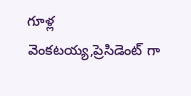గూళ్ల వెంకటయ్య,ప్రెసిడెంట్ గా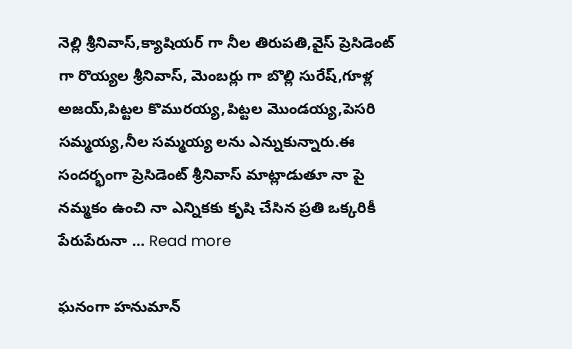నెల్లి శ్రీనివాస్,క్యాషియర్ గా నీల తిరుపతి,వైస్ ప్రెసిడెంట్ గా రొయ్యల శ్రీనివాస్, మెంబర్లు గా బొల్లి సురేష్,గూళ్ల అజయ్,పిట్టల కొమురయ్య,పిట్టల మొండయ్య,పెసరి సమ్మయ్య,నీల సమ్మయ్య లను ఎన్నుకున్నారు.ఈ సందర్భంగా ప్రెసిడెంట్ శ్రీనివాస్ మాట్లాడుతూ నా పై నమ్మకం ఉంచి నా ఎన్నికకు కృషి చేసిన ప్రతి ఒక్కరికీ పేరుపేరునా … Read more

ఘనంగా హనుమాన్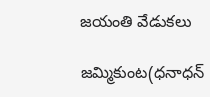జయంతి వేడుకలు

జమ్మికుంట(ధనాధన్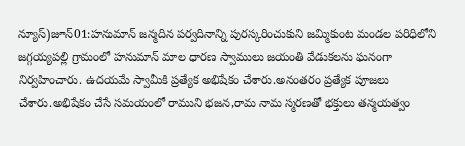న్యూస్)జూన్01:హనుమాన్ జన్మదిన పర్వదినాన్ని పురస్కరించుకుని జమ్మికుంట మండల పరిధిలోని జగ్గయ్యపల్లి గ్రామంలో హనుమాన్ మాల ధారణ స్వాములు జయంతి వేడుకలను ఘనంగా నిర్వహించారు. ఉదయమే స్వామీకి ప్రత్యేక అభిషేకం చేశారు.అనంతరం ప్రత్యేక పూజలు చేశారు.అభిషేకం చేసే సమయంలో రాముని భజన,రామ నామ స్మరణతో భక్తులు తన్మయత్వం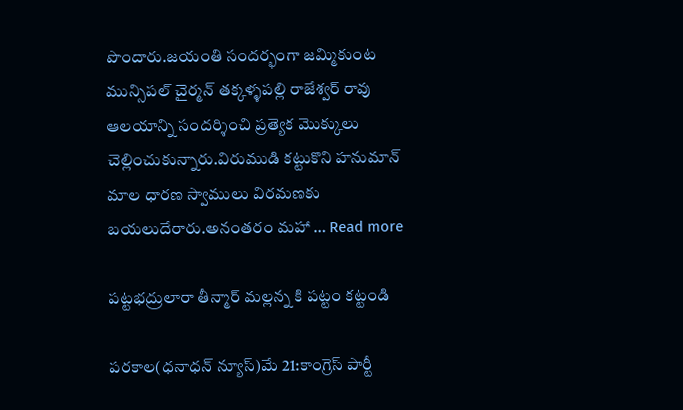పొందారు.జయంతి సందర్భంగా జమ్మికుంట మున్సిపల్ చైర్మన్ తక్కళ్ళపల్లి రాజేశ్వర్ రావు ఆలయాన్ని సందర్శించి ప్రత్యెక మొక్కులు చెల్లించుకున్నారు.విరుముడి కట్టుకొని హనుమాన్ మాల ధారణ స్వాములు విరమణకు బయలుదేరారు.అనంతరం మహా … Read more

పట్టభద్రులారా తీన్మార్ మల్లన్న కి పట్టం కట్టండి

పరకాల(ధనాధన్ న్యూస్)మే 21:కాంగ్రెస్ పార్టీ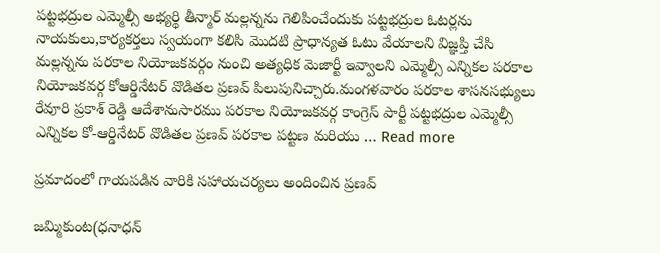పట్టభద్రుల ఎమ్మెల్సీ అభ్యర్థి తీన్మార్ మల్లన్నను గెలిపించేందుకు పట్టభద్రుల ఓటర్లను నాయకులు,కార్యకర్తలు స్వయంగా కలిసి మొదటి ప్రాధాన్యత ఓటు వేయాలని విజ్ఞప్తి చేసి మల్లన్నను పరకాల నియోజకవర్గం నుంచి అత్యధిక మెజార్టీ ఇవ్వాలని ఎమ్మెల్సీ ఎన్నికల పరకాల నియోజకవర్గ కోఆర్డినేటర్ వొడితల ప్రణవ్ పిలుపునిచ్చారు.మంగళవారం పరకాల శాసనసభ్యులు రేవూరి ప్రకాశ్ రెడ్డి ఆదేశానుసారము పరకాల నియోజకవర్గ కాంగ్రెస్ పార్టీ పట్టభద్రుల ఎమ్మెల్సీ ఎన్నికల కో-ఆర్డినేటర్ వొడితల ప్రణవ్ పరకాల పట్టణ మరియు … Read more

ప్రమాదంలో గాయపడిన వారికి సహాయచర్యలు అందించిన ప్రణవ్

జమ్మికుంట(ధనాధన్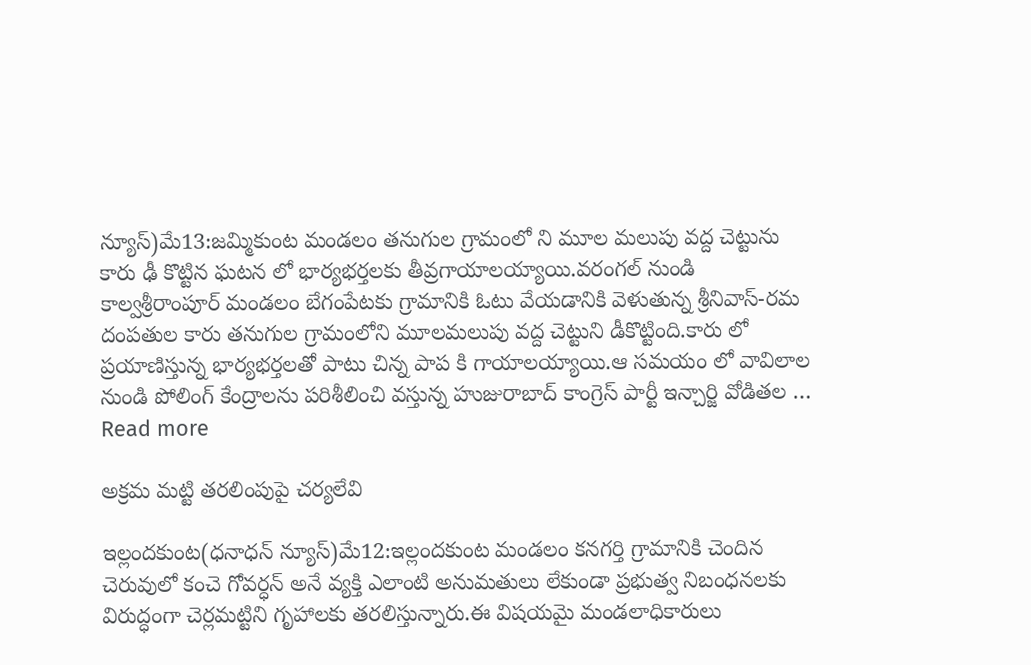న్యూస్)మే13:జమ్మికుంట మండలం తనుగుల గ్రామంలో ని మూల మలుపు వద్ద చెట్టును కారు ఢీ కొట్టిన ఘటన లో భార్యభర్తలకు తీవ్రగాయాలయ్యాయి.వరంగల్ నుండి కాల్వశ్రీరాంపూర్ మండలం బేగంపేటకు గ్రామానికి ఓటు వేయడానికి వెళుతున్న శ్రీనివాస్-రమ దంపతుల కారు తనుగుల గ్రామంలోని మూలమలుపు వద్ద చెట్టుని డీకొట్టింది.కారు లో ప్రయాణిస్తున్న భార్యభర్తలతో పాటు చిన్న పాప కి గాయాలయ్యాయి.ఆ సమయం లో వావిలాల నుండి పోలింగ్ కేంద్రాలను పరిశీలించి వస్తున్న హుజురాబాద్ కాంగ్రెస్ పార్టీ ఇన్చార్జి వోడితల … Read more

అక్రమ మట్టి తరలింపుపై చర్యలేవి

ఇల్లందకుంట(ధనాధన్ న్యూస్)మే12:ఇల్లందకుంట మండలం కనగర్తి గ్రామానికి చెందిన చెరువులో కంచె గోవర్ధన్ అనే వ్యక్తి ఎలాంటి అనుమతులు లేకుండా ప్రభుత్వ నిబంధనలకు విరుద్ధంగా చెర్లమట్టిని గృహాలకు తరలిస్తున్నారు.ఈ విషయమై మండలాధికారులు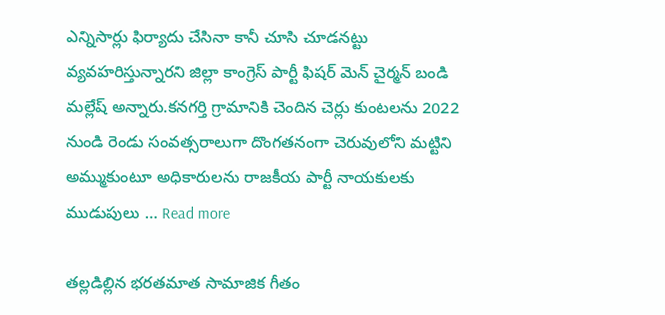ఎన్నిసార్లు ఫిర్యాదు చేసినా కానీ చూసి చూడనట్టు వ్యవహరిస్తున్నారని జిల్లా కాంగ్రెస్ పార్టీ ఫిషర్ మెన్ చైర్మన్ బండి మల్లేష్ అన్నారు.కనగర్తి గ్రామానికి చెందిన చెర్లు కుంటలను 2022 నుండి రెండు సంవత్సరాలుగా దొంగతనంగా చెరువులోని మట్టిని అమ్ముకుంటూ అధికారులను రాజకీయ పార్టీ నాయకులకు ముడుపులు … Read more

తల్లడిల్లిన భరతమాత సామాజిక గీతం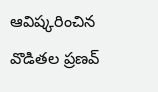ఆవిష్కరించిన వొడితల ప్రణవ్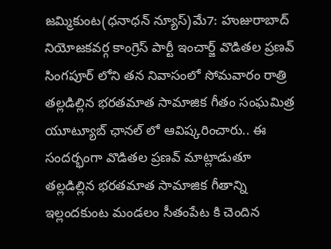జమ్మికుంట(ధనాధన్ న్యూస్)మే7: హుజురాబాద్ నియోజకవర్గ కాంగ్రెస్ పార్టీ ఇంచార్జ్ వొడితల ప్రణవ్ సింగపూర్ లోని తన నివాసంలో సోమవారం రాత్రి తల్లడిల్లిన భరతమాత సామాజిక గీతం సంఘమిత్ర యూట్యూబ్ ఛానల్ లో ఆవిష్కరించారు.. ఈ సందర్భంగా వొడితల ప్రణవ్ మాట్లాడుతూ తల్లడిల్లిన భరతమాత సామాజిక గీతాన్ని ఇల్లందకుంట మండలం సీతంపేట కి చెందిన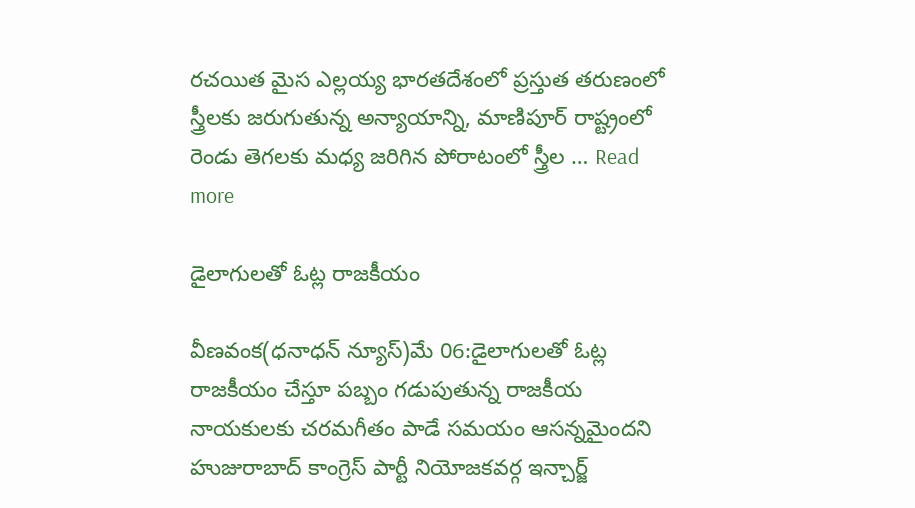రచయిత మైస ఎల్లయ్య భారతదేశంలో ప్రస్తుత తరుణంలో స్త్రీలకు జరుగుతున్న అన్యాయాన్ని, మాణిపూర్ రాష్ట్రంలో రెండు తెగలకు మధ్య జరిగిన పోరాటంలో స్త్రీల … Read more

డైలాగులతో ఓట్ల రాజకీయం

వీణవంక(ధనాధన్ న్యూస్)మే 06:డైలాగులతో ఓట్ల రాజకీయం చేస్తూ పబ్బం గడుపుతున్న రాజకీయ నాయకులకు చరమగీతం పాడే సమయం ఆసన్నమైందని హుజురాబాద్ కాంగ్రెస్ పార్టీ నియోజకవర్గ ఇన్చార్జ్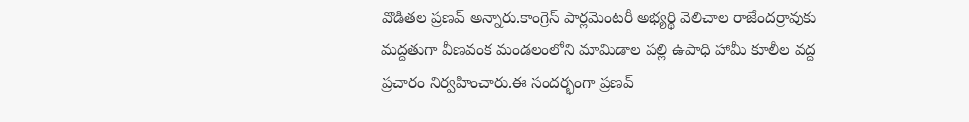వొడితల ప్రణవ్ అన్నారు.కాంగ్రెస్ పార్లమెంటరీ అభ్యర్థి వెలిచాల రాజేందర్రావుకు మద్దతుగా వీణవంక మండలంలోని మామిడాల పల్లి ఉపాధి హామీ కూలీల వద్ద ప్రచారం నిర్వహించారు.ఈ సందర్భంగా ప్రణవ్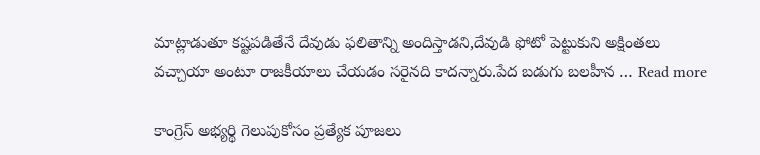మాట్లాడుతూ కష్టపడితేనే దేవుడు ఫలితాన్ని అందిస్తాడని,దేవుడి ఫోటో పెట్టుకుని అక్షింతలు వచ్చాయా అంటూ రాజకీయాలు చేయడం సరైనది కాదన్నారు.పేద బడుగు బలహీన … Read more

కాంగ్రెస్ అభ్యర్థి గెలుపుకోసం ప్రత్యేక పూజలు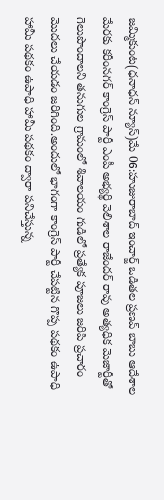జమ్మికుంట(ధనాధన్ న్యూస్)మే 06:హుజురాబాద్ ఇంచార్జ్ ఒడితల ప్రణవ్ బాబు ఆదేశాల మేరకు కరీంనగర్ కాంగ్రెస్ పార్టీ ఎంపీ అభ్యర్థి వెలిశాల రాజేందర్ రావు అత్యధిక మెజార్టీతో గెలుపొందాలని తనుగుల గ్రామంలో శివాలయం గుడిలో ప్రత్యేక పూజలు జరిపి ప్రచారం మొదలు చేయడం జరిగింది.అందులో భాగంగా కాంగ్రెస్ పార్టీ చేపట్టిన గొప్ప పథకం ఉపాధి హామీ పథకం ఉపాధి హామీ పథకం ద్వారా పనిచేస్తున్న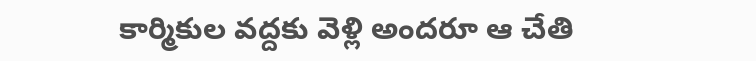కార్మికుల వద్దకు వెళ్లి అందరూ ఆ చేతి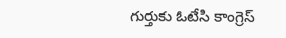గుర్తుకు ఓటేసి కాంగ్రెస్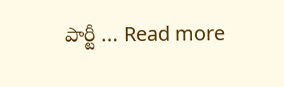పార్టీ … Read more